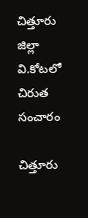చిత్తూరు జిల్లా వి.కోటలో చిరుత సంచారం

చిత్తూరు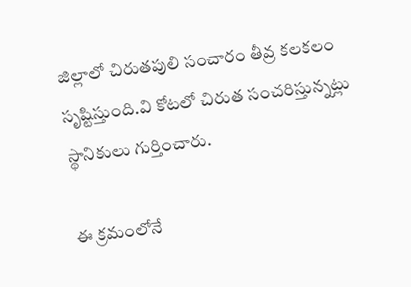జిల్లాలో చిరుతపులి సంచారం తీవ్ర కలకలం సృష్టిస్తుంది.వి కోటలో చిరుత సంచరిస్తున్నట్లు స్థానికులు గుర్తించారు.

ఈ క్రమంలోనే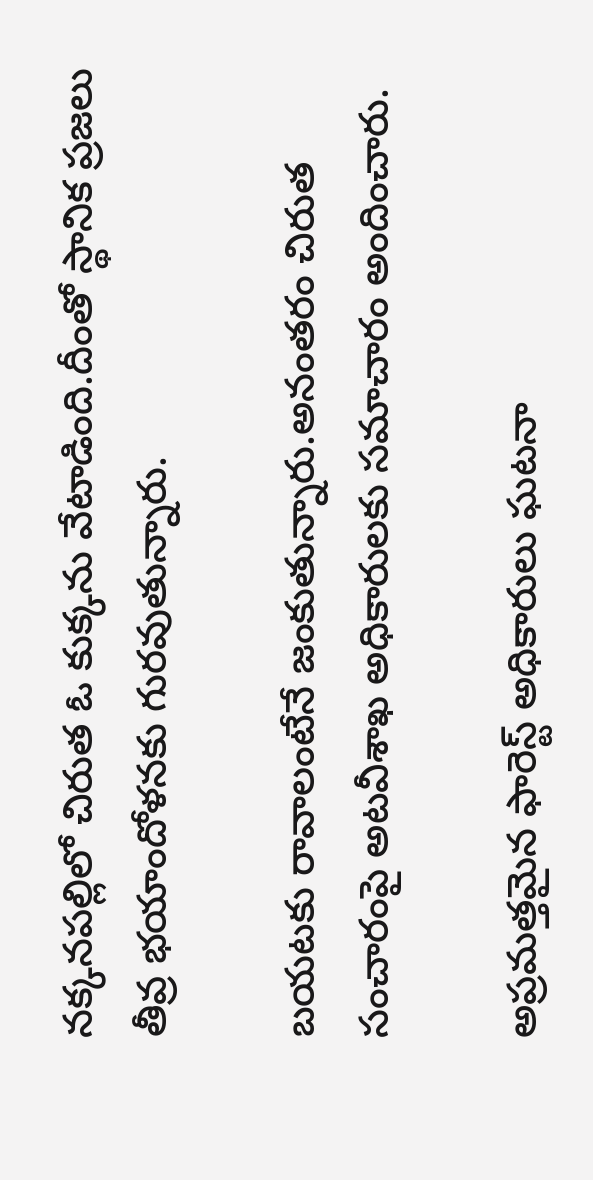నక్కనపల్లిలో చిరుత ఓ కుక్కను వేటాడింది.దీంతో స్థానిక ప్రజలు తీవ్ర భయాందోళనకు గురవుతున్నారు.

బయటకు రావాలంటేనే జంకుతున్నారు.అనంతరం చిరుత సంచారంపై అటవీశాఖ అధికారులకు సమాచారం అందించారు.

అప్రమత్తమైన ఫారెస్ట్ అధికారులు ఘటనా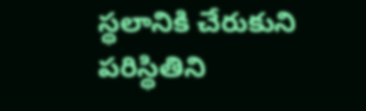స్థలానికి చేరుకుని పరిస్థితిని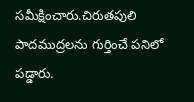సమీక్షించారు.చిరుతపులి పాదముద్రలను గుర్తించే పనిలో పడ్డారు.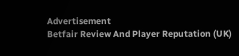Advertisement
Betfair Review And Player Reputation (UK)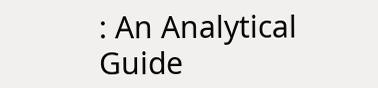: An Analytical Guide